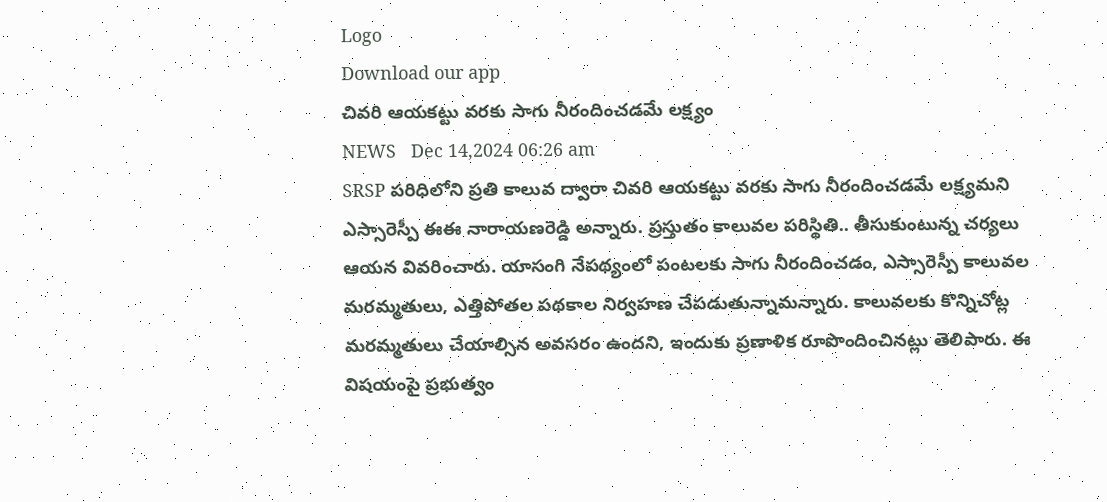Logo
Download our app
చివరి ఆయకట్టు వరకు సాగు నీరందించడమే లక్ష్యం
NEWS   Dec 14,2024 06:26 am
SRSP పరిధిలోని ప్రతి కాలువ ద్వారా చివరి ఆయకట్టు వరకు సాగు నీరందించడమే లక్ష్యమని ఎస్సారెస్పీ ఈఈ నారాయణరెడ్డి అన్నారు. ప్రస్తుతం కాలువల పరిస్థితి.. తీసుకుంటున్న చర్యలు ఆయన వివరించారు. యాసంగి నేపథ్యంలో పంటలకు సాగు నీరందించడం, ఎస్సారెస్పీ కాలువల మరమ్మతులు, ఎత్తిపోతల పథకాల నిర్వహణ చేపడుతున్నామన్నారు. కాలువలకు కొన్నిచోట్ల మరమ్మతులు చేయాల్సిన అవసరం ఉందని, ఇందుకు ప్రణాళిక రూపొందించినట్లు తెలిపారు. ఈ విషయంపై ప్రభుత్వం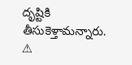దృష్టికి తీసుకెళ్తామన్నారు.
⚠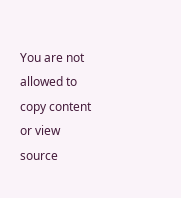You are not allowed to copy content or view source